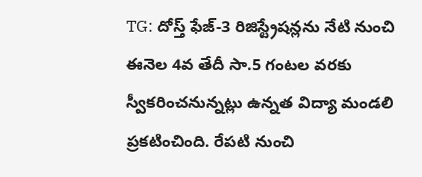TG: దోస్త్ ఫేజ్-3 రిజిస్ట్రేషన్లను నేటి నుంచి ఈనెల 4వ తేదీ సా.5 గంటల వరకు స్వీకరించనున్నట్లు ఉన్నత విద్యా మండలి ప్రకటించింది. రేపటి నుంచి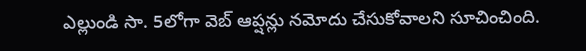ఎల్లుండి సా. 5లోగా వెబ్ ఆప్షన్లు నమోదు చేసుకోవాలని సూచించింది.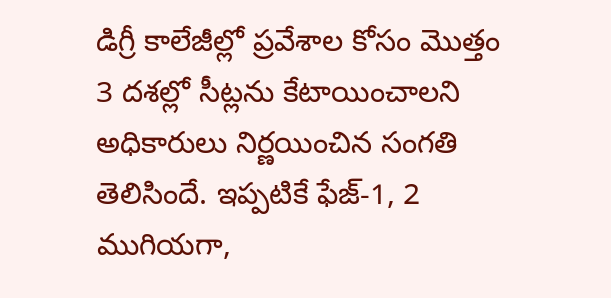డిగ్రీ కాలేజీల్లో ప్రవేశాల కోసం మొత్తం 3 దశల్లో సీట్లను కేటాయించాలని అధికారులు నిర్ణయించిన సంగతి తెలిసిందే. ఇప్పటికే ఫేజ్-1, 2 ముగియగా,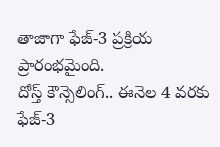తాజాగా ఫేజ్-3 ప్రక్రియ ప్రారంభమైంది.
దోస్త్ కౌన్సెలింగ్.. ఈనెల 4 వరకు ఫేజ్-3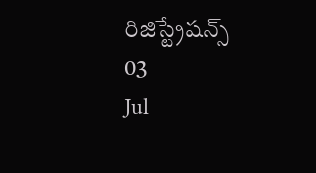రిజిస్ట్రేషన్స్
03
Jul